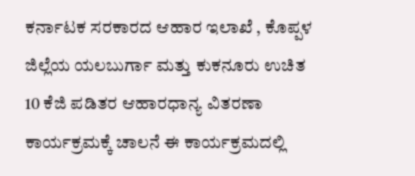ಕರ್ನಾಟಕ ಸರಕಾರದ ಆಹಾರ ಇಲಾಖೆ , ಕೊಪ್ಪಳ ಜಿಲ್ಲೆಯ ಯಲಬುರ್ಗಾ ಮತ್ತು ಕುಕನೂರು ಉಚಿತ 10 ಕೆಜಿ ಪಡಿತರ ಆಹಾರಧಾನ್ಯ ವಿತರಣಾ ಕಾರ್ಯಕ್ರಮಕ್ಕೆ ಚಾಲನೆ ಈ ಕಾರ್ಯಕ್ರಮದಲ್ಲಿ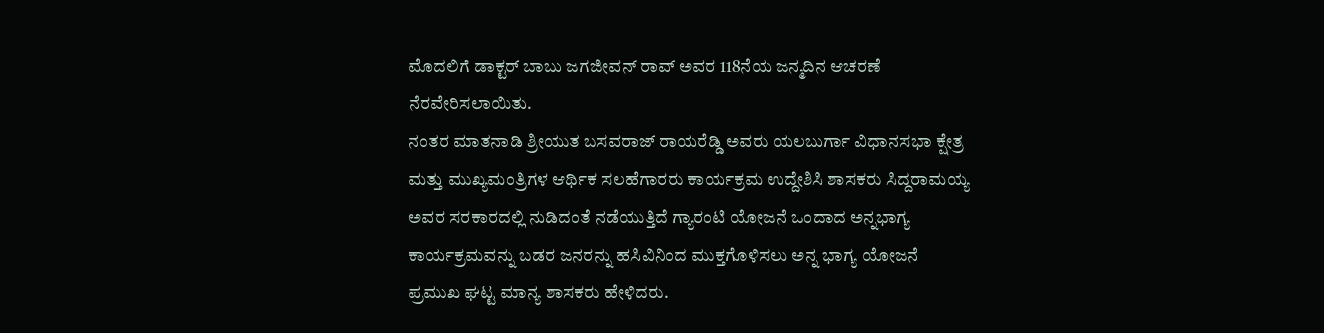ಮೊದಲಿಗೆ ಡಾಕ್ಟರ್ ಬಾಬು ಜಗಜೀವನ್ ರಾವ್ ಅವರ 118ನೆಯ ಜನ್ಮದಿನ ಆಚರಣೆ ನೆರವೇರಿಸಲಾಯಿತು.
ನಂತರ ಮಾತನಾಡಿ ಶ್ರೀಯುತ ಬಸವರಾಜ್ ರಾಯರೆಡ್ಡಿ ಅವರು ಯಲಬುರ್ಗಾ ವಿಧಾನಸಭಾ ಕ್ಷೇತ್ರ ಮತ್ತು ಮುಖ್ಯಮಂತ್ರಿಗಳ ಆರ್ಥಿಕ ಸಲಹೆಗಾರರು ಕಾರ್ಯಕ್ರಮ ಉದ್ದೇಶಿಸಿ ಶಾಸಕರು ಸಿದ್ದರಾಮಯ್ಯ ಅವರ ಸರಕಾರದಲ್ಲಿ ನುಡಿದಂತೆ ನಡೆಯುತ್ತಿದೆ ಗ್ಯಾರಂಟಿ ಯೋಜನೆ ಒಂದಾದ ಅನ್ನಭಾಗ್ಯ ಕಾರ್ಯಕ್ರಮವನ್ನು ಬಡರ ಜನರನ್ನು ಹಸಿವಿನಿಂದ ಮುಕ್ತಗೊಳಿಸಲು ಅನ್ನ ಭಾಗ್ಯ ಯೋಜನೆ ಪ್ರಮುಖ ಘಟ್ಟ ಮಾನ್ಯ ಶಾಸಕರು ಹೇಳಿದರು.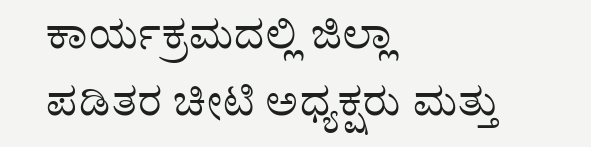ಕಾರ್ಯಕ್ರಮದಲ್ಲಿ ಜಿಲ್ಲಾ ಪಡಿತರ ಚೀಟಿ ಅಧ್ಯಕ್ಷರು ಮತ್ತು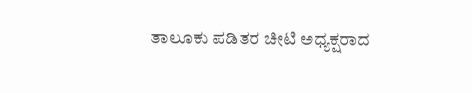ತಾಲೂಕು ಪಡಿತರ ಚೀಟಿ ಅಧ್ಯಕ್ಷರಾದ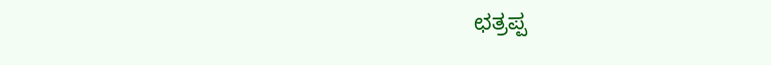ಛತ್ರಪ್ಪ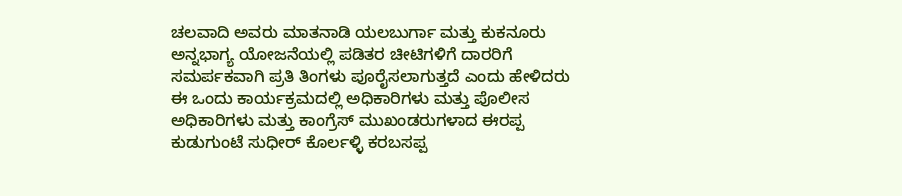ಚಲವಾದಿ ಅವರು ಮಾತನಾಡಿ ಯಲಬುರ್ಗಾ ಮತ್ತು ಕುಕನೂರು ಅನ್ನಭಾಗ್ಯ ಯೋಜನೆಯಲ್ಲಿ ಪಡಿತರ ಚೀಟಿಗಳಿಗೆ ದಾರರಿಗೆ ಸಮರ್ಪಕವಾಗಿ ಪ್ರತಿ ತಿಂಗಳು ಪೂರೈಸಲಾಗುತ್ತದೆ ಎಂದು ಹೇಳಿದರು ಈ ಒಂದು ಕಾರ್ಯಕ್ರಮದಲ್ಲಿ ಅಧಿಕಾರಿಗಳು ಮತ್ತು ಪೊಲೀಸ ಅಧಿಕಾರಿಗಳು ಮತ್ತು ಕಾಂಗ್ರೆಸ್ ಮುಖಂಡರುಗಳಾದ ಈರಪ್ಪ ಕುಡುಗುಂಟೆ ಸುಧೀರ್ ಕೊರ್ಲಳ್ಳಿ ಕರಬಸಪ್ಪ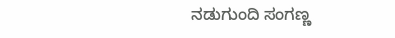ನಡುಗುಂದಿ ಸಂಗಣ್ಣ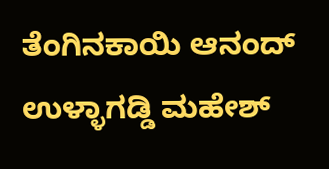ತೆಂಗಿನಕಾಯಿ ಆನಂದ್ ಉಳ್ಳಾಗಡ್ಡಿ ಮಹೇಶ್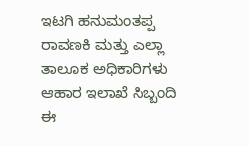ಇಟಗಿ ಹನುಮಂತಪ್ಪ ರಾವಣಕಿ ಮತ್ತು ಎಲ್ಲಾ ತಾಲೂಕ ಅಧಿಕಾರಿಗಳು ಆಹಾರ ಇಲಾಖೆ ಸಿಬ್ಬಂದಿ ಈ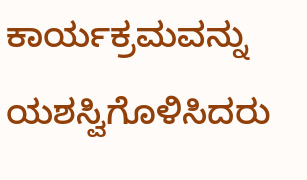ಕಾರ್ಯಕ್ರಮವನ್ನು ಯಶಸ್ವಿಗೊಳಿಸಿದರು